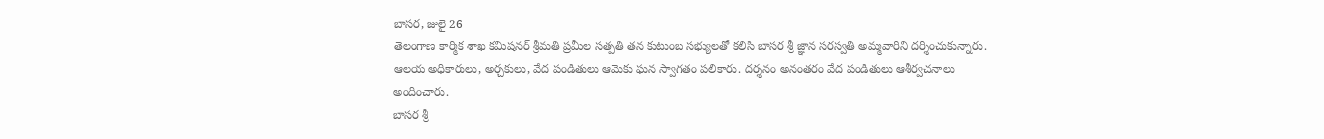బాసర, జులై 26
తెలంగాణ కార్మిక శాఖ కమిషనర్ శ్రీమతి ప్రమీల సత్పతి తన కుటుంబ సభ్యులతో కలిసి బాసర శ్రీ జ్ఞాన సరస్వతి అమ్మవారిని దర్శించుకున్నారు. ఆలయ అధికారులు, అర్చకులు, వేద పండితులు ఆమెకు ఘన స్వాగతం పలికారు. దర్శనం అనంతరం వేద పండితులు ఆశీర్వచనాలు అందించారు.
బాసర శ్రీ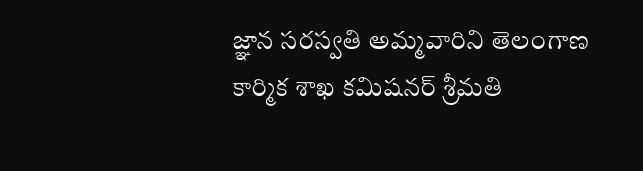జ్ఞాన సరస్వతి అమ్మవారిని తెలంగాణ కార్మిక శాఖ కమిషనర్ శ్రీమతి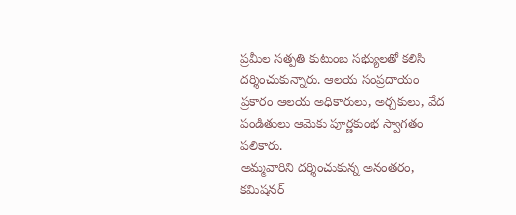ప్రమీల సత్పతి కుటుంబ సభ్యులతో కలిసి దర్శించుకున్నారు. ఆలయ సంప్రదాయం ప్రకారం ఆలయ అధికారులు, అర్చకులు, వేద పండితులు ఆమెకు పూర్ణకుంభ స్వాగతం పలికారు.
అమ్మవారిని దర్శించుకున్న అనంతరం, కమిషనర్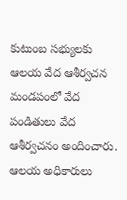కుటుంబ సభ్యులకు ఆలయ వేద ఆశీర్వచన మండపంలో వేద పండితులు వేద ఆశీర్వచనం అందించారు. ఆలయ అధికారులు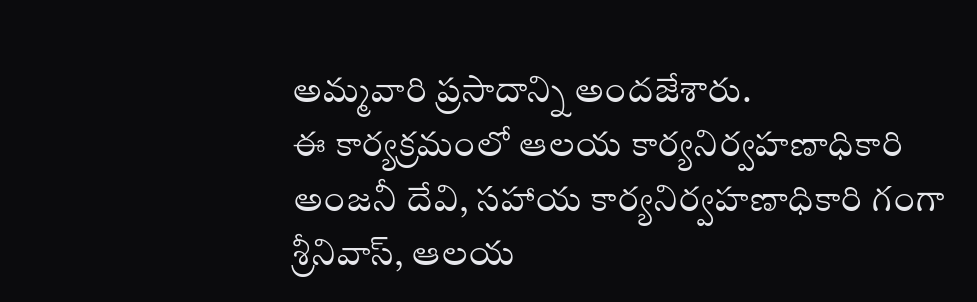అమ్మవారి ప్రసాదాన్ని అందజేశారు.
ఈ కార్యక్రమంలో ఆలయ కార్యనిర్వహణాధికారి అంజనీ దేవి, సహాయ కార్యనిర్వహణాధికారి గంగా శ్రీనివాస్, ఆలయ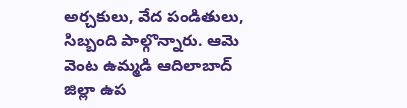అర్చకులు, వేద పండితులు, సిబ్బంది పాల్గొన్నారు. ఆమె వెంట ఉమ్మడి ఆదిలాబాద్ జిల్లా ఉప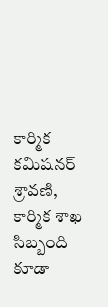కార్మిక కమిషనర్ శ్రావణి, కార్మిక శాఖ సిబ్బంది కూడా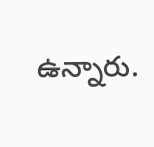ఉన్నారు.